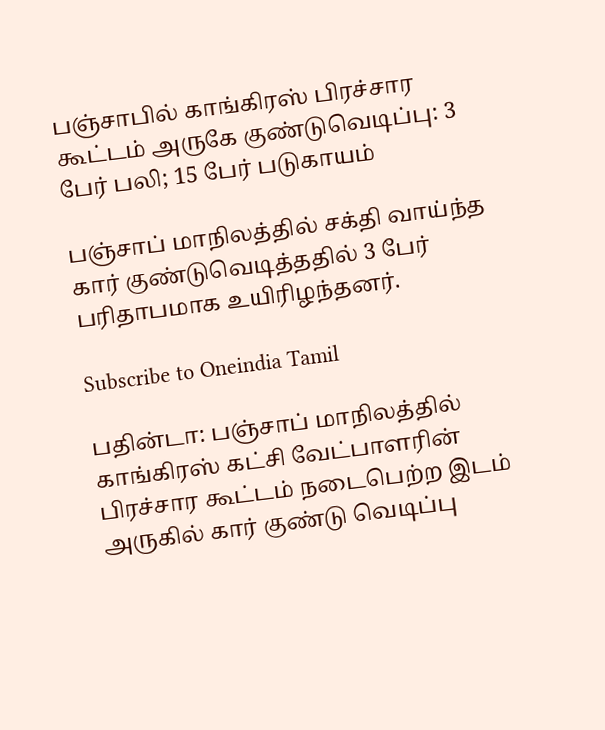பஞ்சாபில் காங்கிரஸ் பிரச்சார கூட்டம் அருகே குண்டுவெடிப்பு: 3 பேர் பலி; 15 பேர் படுகாயம்

பஞ்சாப் மாநிலத்தில் சக்தி வாய்ந்த கார் குண்டுவெடித்ததில் 3 பேர் பரிதாபமாக உயிரிழந்தனர்.

Subscribe to Oneindia Tamil

பதின்டா: பஞ்சாப் மாநிலத்தில் காங்கிரஸ் கட்சி வேட்பாளரின் பிரச்சார கூட்டம் நடைபெற்ற இடம் அருகில் கார் குண்டு வெடிப்பு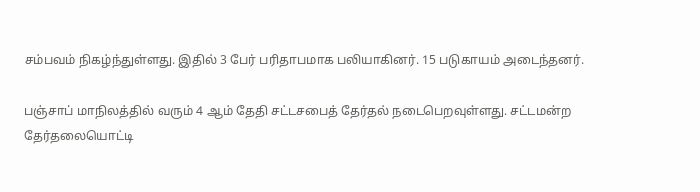சம்பவம் நிகழ்ந்துள்ளது. இதில் 3 பேர் பரிதாபமாக பலியாகினர். 15 படுகாயம் அடைந்தனர்.

பஞ்சாப் மாநிலத்தில் வரும் 4 ஆம் தேதி சட்டசபைத் தேர்தல் நடைபெறவுள்ளது. சட்டமன்ற தேர்தலையொட்டி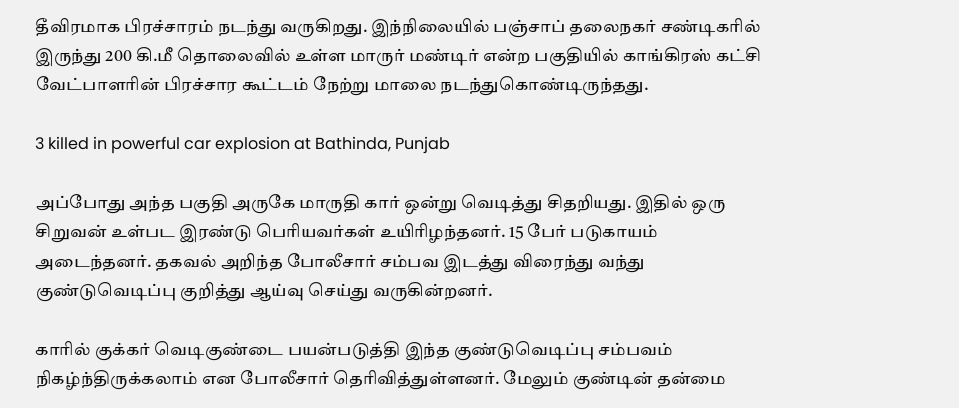தீவிரமாக பிரச்சாரம் நடந்து வருகிறது. இந்நிலையில் பஞ்சாப் தலைநகர் சண்டிகரில் இருந்து 200 கி.மீ தொலைவில் உள்ள மாருர் மண்டிர் என்ற பகுதியில் காங்கிரஸ் கட்சி வேட்பாளரின் பிரச்சார கூட்டம் நேற்று மாலை நடந்துகொண்டிருந்தது.

3 killed in powerful car explosion at Bathinda, Punjab

அப்போது அந்த பகுதி அருகே மாருதி கார் ஒன்று வெடித்து சிதறியது. இதில் ஒரு சிறுவன் உள்பட இரண்டு பெரியவர்கள் உயிரிழந்தனர். 15 பேர் படுகாயம் அடைந்தனர். தகவல் அறிந்த போலீசார் சம்பவ இடத்து விரைந்து வந்து குண்டுவெடிப்பு குறித்து ஆய்வு செய்து வருகின்றனர்.

காரில் குக்கர் வெடிகுண்டை பயன்படுத்தி இந்த குண்டுவெடிப்பு சம்பவம் நிகழ்ந்திருக்கலாம் என போலீசார் தெரிவித்துள்ளனர். மேலும் குண்டின் தன்மை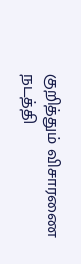குறித்தும் விசாரணை நடத்தி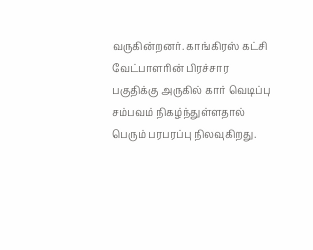வருகின்றனர். காங்கிரஸ் கட்சி வேட்பாளரின் பிரச்சார பகுதிக்கு அருகில் கார் வெடிப்பு சம்பவம் நிகழ்ந்துள்ளதால் பெரும் பரபரப்பு நிலவுகிறது.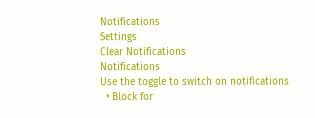Notifications
Settings
Clear Notifications
Notifications
Use the toggle to switch on notifications
  • Block for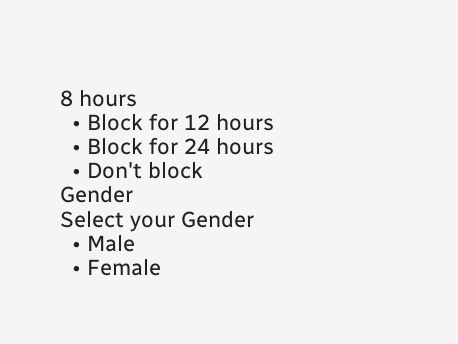8 hours
  • Block for 12 hours
  • Block for 24 hours
  • Don't block
Gender
Select your Gender
  • Male
  • Female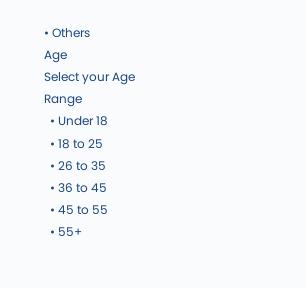• Others
Age
Select your Age Range
  • Under 18
  • 18 to 25
  • 26 to 35
  • 36 to 45
  • 45 to 55
  • 55+